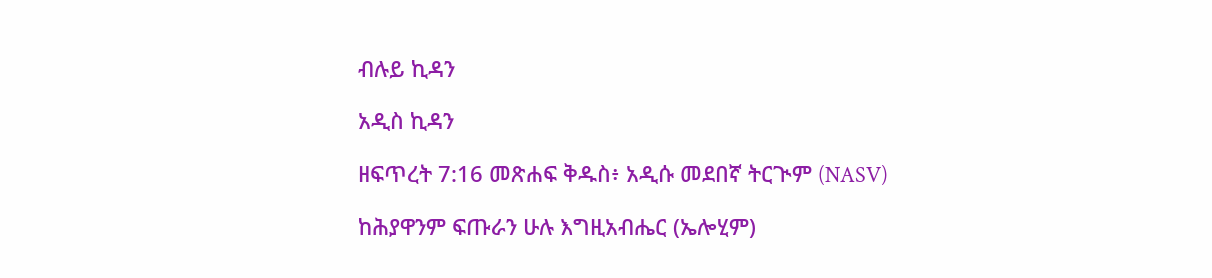ብሉይ ኪዳን

አዲስ ኪዳን

ዘፍጥረት 7:16 መጽሐፍ ቅዱስ፥ አዲሱ መደበኛ ትርጒም (NASV)

ከሕያዋንም ፍጡራን ሁሉ እግዚአብሔር (ኤሎሂም)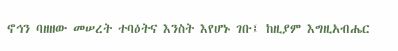ኖኅን ባዘዘው መሠረት ተባዕትና እንስት እየሆኑ ገቡ፤ ከዚያም እግዚአብሔር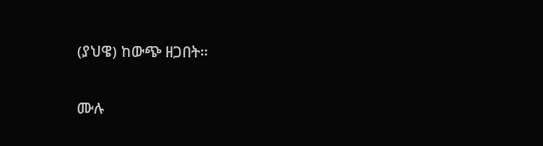(ያህዌ) ከውጭ ዘጋበት።

ሙሉ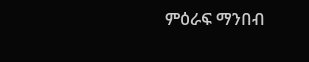ምዕራፍ ማንበብ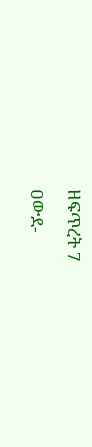ዘፍጥረት 7

ዐውደ-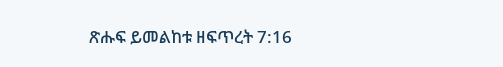ጽሑፍ ይመልከቱ ዘፍጥረት 7:16